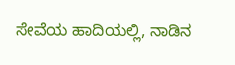ಸೇವೆಯ ಹಾದಿಯಲ್ಲಿ, ನಾಡಿನ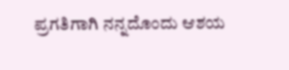ಪ್ರಗತಿಗಾಗಿ ನನ್ನದೊಂದು ಆಶಯ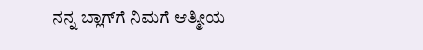ನನ್ನ ಬ್ಲಾಗ್‌ಗೆ ನಿಮಗೆ ಆತ್ಮೀಯ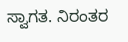ಸ್ವಾಗತ. ನಿರಂತರ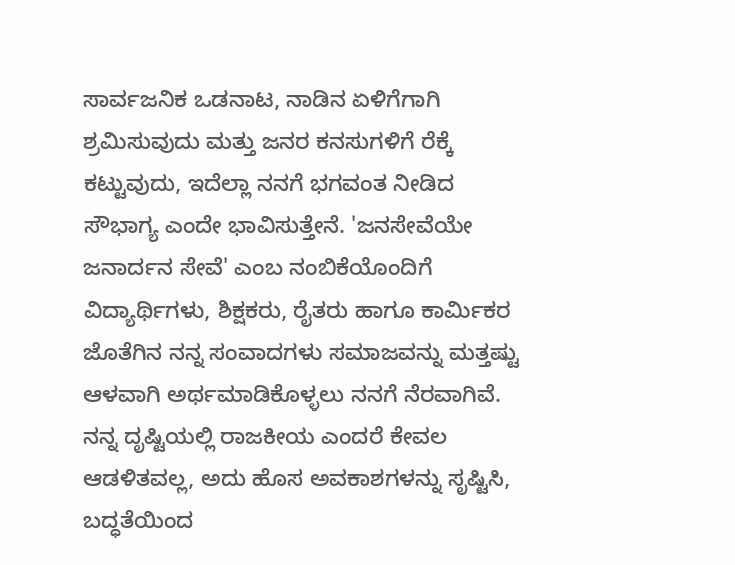ಸಾರ್ವಜನಿಕ ಒಡನಾಟ, ನಾಡಿನ ಏಳಿಗೆಗಾಗಿ ಶ್ರಮಿಸುವುದು ಮತ್ತು ಜನರ ಕನಸುಗಳಿಗೆ ರೆಕ್ಕೆ ಕಟ್ಟುವುದು, ಇದೆಲ್ಲಾ ನನಗೆ ಭಗವಂತ ನೀಡಿದ ಸೌಭಾಗ್ಯ ಎಂದೇ ಭಾವಿಸುತ್ತೇನೆ. 'ಜನಸೇವೆಯೇ ಜನಾರ್ದನ ಸೇವೆ' ಎಂಬ ನಂಬಿಕೆಯೊಂದಿಗೆ ವಿದ್ಯಾರ್ಥಿಗಳು, ಶಿಕ್ಷಕರು, ರೈತರು ಹಾಗೂ ಕಾರ್ಮಿಕರ ಜೊತೆಗಿನ ನನ್ನ ಸಂವಾದಗಳು ಸಮಾಜವನ್ನು ಮತ್ತಷ್ಟು ಆಳವಾಗಿ ಅರ್ಥಮಾಡಿಕೊಳ್ಳಲು ನನಗೆ ನೆರವಾಗಿವೆ. ನನ್ನ ದೃಷ್ಟಿಯಲ್ಲಿ ರಾಜಕೀಯ ಎಂದರೆ ಕೇವಲ ಆಡಳಿತವಲ್ಲ, ಅದು ಹೊಸ ಅವಕಾಶಗಳನ್ನು ಸೃಷ್ಟಿಸಿ, ಬದ್ಧತೆಯಿಂದ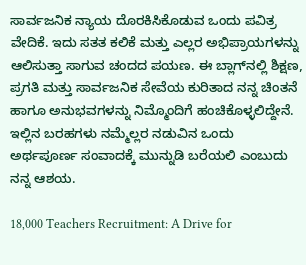ಸಾರ್ವಜನಿಕ ನ್ಯಾಯ ದೊರಕಿಸಿಕೊಡುವ ಒಂದು ಪವಿತ್ರ ವೇದಿಕೆ. ಇದು ಸತತ ಕಲಿಕೆ ಮತ್ತು ಎಲ್ಲರ ಅಭಿಪ್ರಾಯಗಳನ್ನು ಆಲಿಸುತ್ತಾ ಸಾಗುವ ಚಂದದ ಪಯಣ. ಈ ಬ್ಲಾಗ್‌ನಲ್ಲಿ ಶಿಕ್ಷಣ, ಪ್ರಗತಿ ಮತ್ತು ಸಾರ್ವಜನಿಕ ಸೇವೆಯ ಕುರಿತಾದ ನನ್ನ ಚಿಂತನೆ ಹಾಗೂ ಅನುಭವಗಳನ್ನು ನಿಮ್ಮೊಂದಿಗೆ ಹಂಚಿಕೊಳ್ಳಲಿದ್ದೇನೆ. ಇಲ್ಲಿನ ಬರಹಗಳು ನಮ್ಮೆಲ್ಲರ ನಡುವಿನ ಒಂದು ಅರ್ಥಪೂರ್ಣ ಸಂವಾದಕ್ಕೆ ಮುನ್ನುಡಿ ಬರೆಯಲಿ ಎಂಬುದು ನನ್ನ ಆಶಯ.

18,000 Teachers Recruitment: A Drive for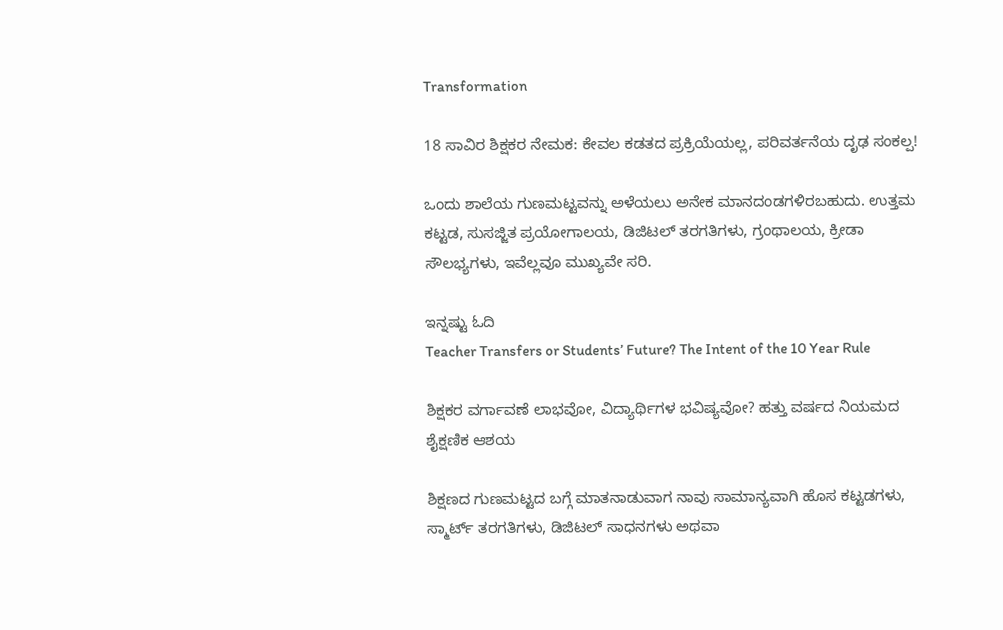Transformation

18 ಸಾವಿರ ಶಿಕ್ಷಕರ ನೇಮಕ: ಕೇವಲ ಕಡತದ ಪ್ರಕ್ರಿಯೆಯಲ್ಲ, ಪರಿವರ್ತನೆಯ ದೃಢ ಸಂಕಲ್ಪ!

ಒಂದು ಶಾಲೆಯ ಗುಣಮಟ್ಟವನ್ನು ಅಳೆಯಲು ಅನೇಕ ಮಾನದಂಡಗಳಿರಬಹುದು. ಉತ್ತಮ ಕಟ್ಟಡ, ಸುಸಜ್ಜಿತ ಪ್ರಯೋಗಾಲಯ, ಡಿಜಿಟಲ್ ತರಗತಿಗಳು, ಗ್ರಂಥಾಲಯ, ಕ್ರೀಡಾ ಸೌಲಭ್ಯಗಳು, ಇವೆಲ್ಲವೂ ಮುಖ್ಯವೇ ಸರಿ.

ಇನ್ನಷ್ಟು ಓದಿ
Teacher Transfers or Students’ Future? The Intent of the 10 Year Rule

ಶಿಕ್ಷಕರ ವರ್ಗಾವಣೆ ಲಾಭವೋ, ವಿದ್ಯಾರ್ಥಿಗಳ ಭವಿಷ್ಯವೋ? ಹತ್ತು ವರ್ಷದ ನಿಯಮದ ಶೈಕ್ಷಣಿಕ ಆಶಯ

ಶಿಕ್ಷಣದ ಗುಣಮಟ್ಟದ ಬಗ್ಗೆ ಮಾತನಾಡುವಾಗ ನಾವು ಸಾಮಾನ್ಯವಾಗಿ ಹೊಸ ಕಟ್ಟಡಗಳು, ಸ್ಮಾರ್ಟ್ ತರಗತಿಗಳು, ಡಿಜಿಟಲ್ ಸಾಧನಗಳು ಅಥವಾ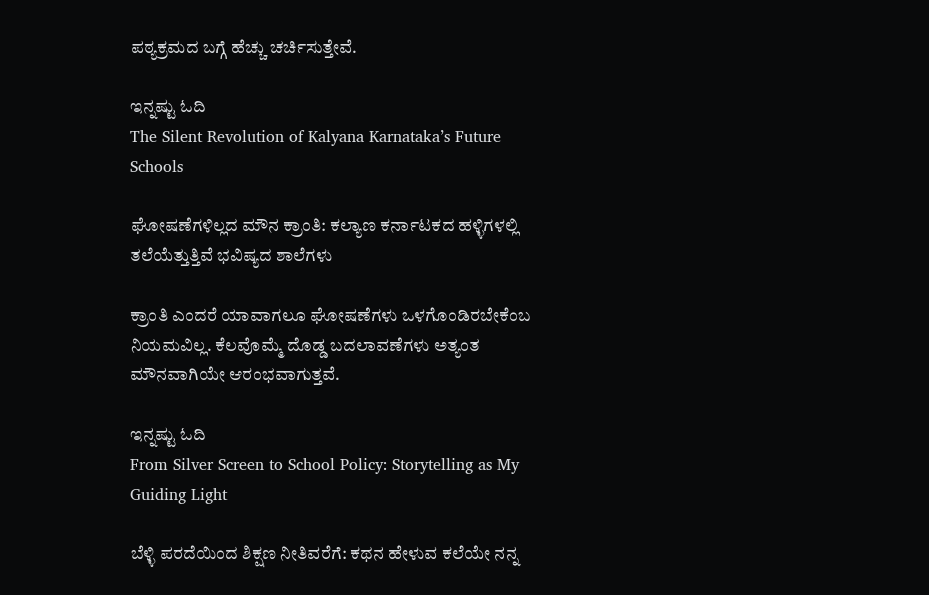ಪಠ್ಯಕ್ರಮದ ಬಗ್ಗೆ ಹೆಚ್ಚು ಚರ್ಚಿಸುತ್ತೇವೆ.

ಇನ್ನಷ್ಟು ಓದಿ
The Silent Revolution of Kalyana Karnataka’s Future Schools

ಘೋಷಣೆಗಳಿಲ್ಲದ ಮೌನ ಕ್ರಾಂತಿ: ಕಲ್ಯಾಣ ಕರ್ನಾಟಕದ ಹಳ್ಳಿಗಳಲ್ಲಿ ತಲೆಯೆತ್ತುತ್ತಿವೆ ಭವಿಷ್ಯದ ಶಾಲೆಗಳು

ಕ್ರಾಂತಿ ಎಂದರೆ ಯಾವಾಗಲೂ ಘೋಷಣೆಗಳು ಒಳಗೊಂಡಿರಬೇಕೆಂಬ ನಿಯಮವಿಲ್ಲ. ಕೆಲವೊಮ್ಮೆ ದೊಡ್ಡ ಬದಲಾವಣೆಗಳು ಅತ್ಯಂತ ಮೌನವಾಗಿಯೇ ಆರಂಭವಾಗುತ್ತವೆ.

ಇನ್ನಷ್ಟು ಓದಿ
From Silver Screen to School Policy: Storytelling as My Guiding Light

ಬೆಳ್ಳಿ ಪರದೆಯಿಂದ ಶಿಕ್ಷಣ ನೀತಿವರೆಗೆ: ಕಥನ ಹೇಳುವ ಕಲೆಯೇ ನನ್ನ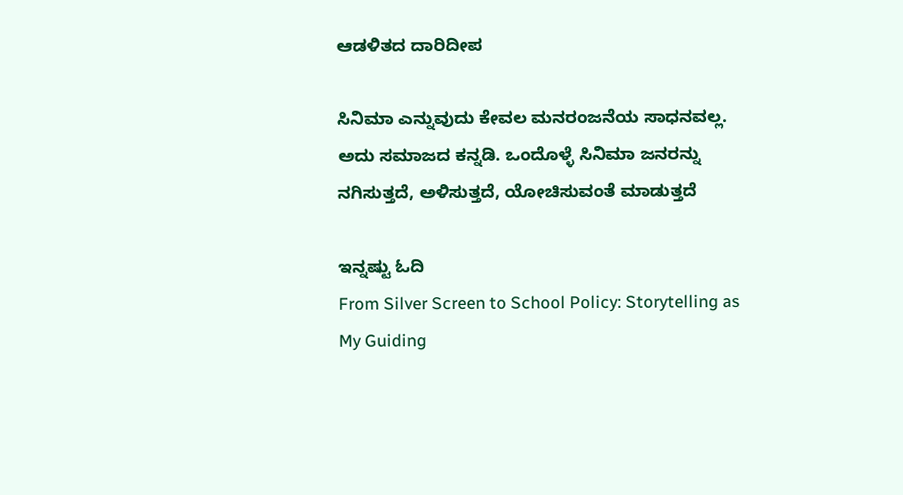ಆಡಳಿತದ ದಾರಿದೀಪ

ಸಿನಿಮಾ ಎನ್ನುವುದು ಕೇವಲ ಮನರಂಜನೆಯ ಸಾಧನವಲ್ಲ. ಅದು ಸಮಾಜದ ಕನ್ನಡಿ. ಒಂದೊಳ್ಳೆ ಸಿನಿಮಾ ಜನರನ್ನು ನಗಿಸುತ್ತದೆ, ಅಳಿಸುತ್ತದೆ, ಯೋಚಿಸುವಂತೆ ಮಾಡುತ್ತದೆ

ಇನ್ನಷ್ಟು ಓದಿ
From Silver Screen to School Policy: Storytelling as My Guiding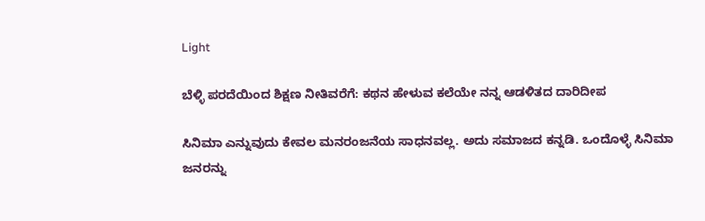Light

ಬೆಳ್ಳಿ ಪರದೆಯಿಂದ ಶಿಕ್ಷಣ ನೀತಿವರೆಗೆ: ಕಥನ ಹೇಳುವ ಕಲೆಯೇ ನನ್ನ ಆಡಳಿತದ ದಾರಿದೀಪ

ಸಿನಿಮಾ ಎನ್ನುವುದು ಕೇವಲ ಮನರಂಜನೆಯ ಸಾಧನವಲ್ಲ. ಅದು ಸಮಾಜದ ಕನ್ನಡಿ. ಒಂದೊಳ್ಳೆ ಸಿನಿಮಾ ಜನರನ್ನು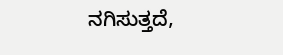ನಗಿಸುತ್ತದೆ,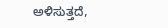ಅಳಿಸುತ್ತದೆ,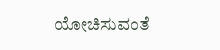ಯೋಚಿಸುವಂತೆ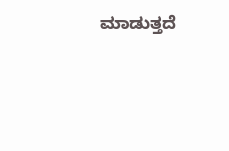ಮಾಡುತ್ತದೆ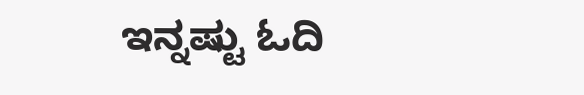ಇನ್ನಷ್ಟು ಓದಿ